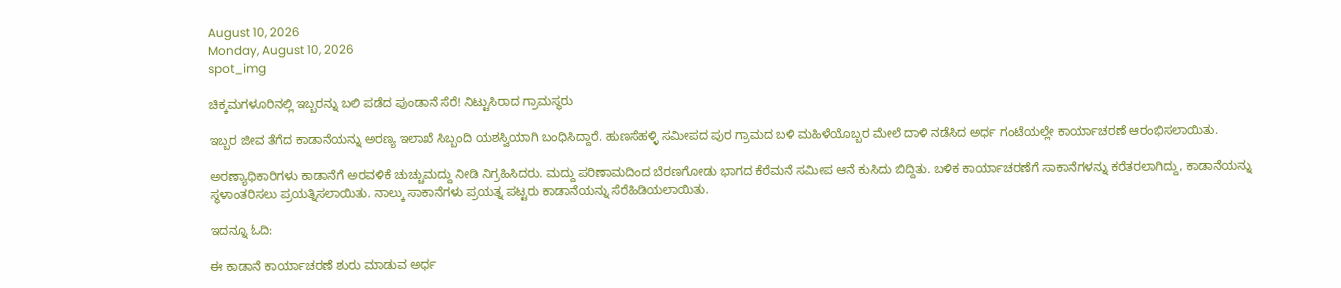August 10, 2026
Monday, August 10, 2026
spot_img

ಚಿಕ್ಕಮಗಳೂರಿನಲ್ಲಿ ಇಬ್ಬರನ್ನು ಬಲಿ ಪಡೆದ ಪುಂಡಾನೆ ಸೆರೆ! ನಿಟ್ಟುಸಿರಾದ ಗ್ರಾಮಸ್ಥರು

ಇಬ್ಬರ ಜೀವ ತೆಗೆದ ಕಾಡಾನೆಯನ್ನು ಅರಣ್ಯ ಇಲಾಖೆ ಸಿಬ್ಬಂದಿ ಯಶಸ್ವಿಯಾಗಿ ಬಂಧಿಸಿದ್ದಾರೆ. ಹುಣಸೆಹಳ್ಳಿ ಸಮೀಪದ ಪುರ ಗ್ರಾಮದ ಬಳಿ ಮಹಿಳೆಯೊಬ್ಬರ ಮೇಲೆ ದಾಳಿ ನಡೆಸಿದ ಅರ್ಧ ಗಂಟೆಯಲ್ಲೇ ಕಾರ್ಯಾಚರಣೆ ಆರಂಭಿಸಲಾಯಿತು.

ಅರಣ್ಯಾಧಿಕಾರಿಗಳು ಕಾಡಾನೆಗೆ ಅರವಳಿಕೆ ಚುಚ್ಚುಮದ್ದು ನೀಡಿ ನಿಗ್ರಹಿಸಿದರು. ಮದ್ದು ಪರಿಣಾಮದಿಂದ ಬೆರಣಗೋಡು ಭಾಗದ ಕೆರೆಮನೆ ಸಮೀಪ ಆನೆ ಕುಸಿದು ಬಿದ್ದಿತು. ಬಳಿಕ ಕಾರ್ಯಾಚರಣೆಗೆ ಸಾಕಾನೆಗಳನ್ನು ಕರೆತರಲಾಗಿದ್ದು, ಕಾಡಾನೆಯನ್ನು ಸ್ಥಳಾಂತರಿಸಲು ಪ್ರಯತ್ನಿಸಲಾಯಿತು. ನಾಲ್ಕು ಸಾಕಾನೆಗಳು ಪ್ರಯತ್ನ ಪಟ್ಟರು ಕಾಡಾನೆಯನ್ನು ಸೆರೆಹಿಡಿಯಲಾಯಿತು.

ಇದನ್ನೂ ಓದಿ:

ಈ ಕಾಡಾನೆ ಕಾರ್ಯಾಚರಣೆ ಶುರು ಮಾಡುವ ಅರ್ಧ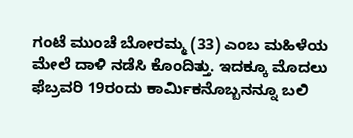ಗಂಟೆ ಮುಂಚೆ ಬೋರಮ್ಮ (33) ಎಂಬ ಮಹಿಳೆಯ ಮೇಲೆ ದಾಳಿ ನಡೆಸಿ ಕೊಂದಿತ್ತು. ಇದಕ್ಕೂ ಮೊದಲು ಫೆಬ್ರವರಿ 19ರಂದು ಕಾರ್ಮಿಕನೊಬ್ಬನನ್ನೂ ಬಲಿ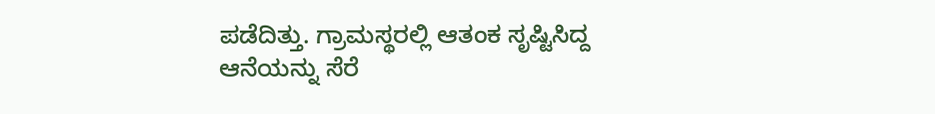ಪಡೆದಿತ್ತು. ಗ್ರಾಮಸ್ಥರಲ್ಲಿ ಆತಂಕ ಸೃಷ್ಟಿಸಿದ್ದ ಆನೆಯನ್ನು ಸೆರೆ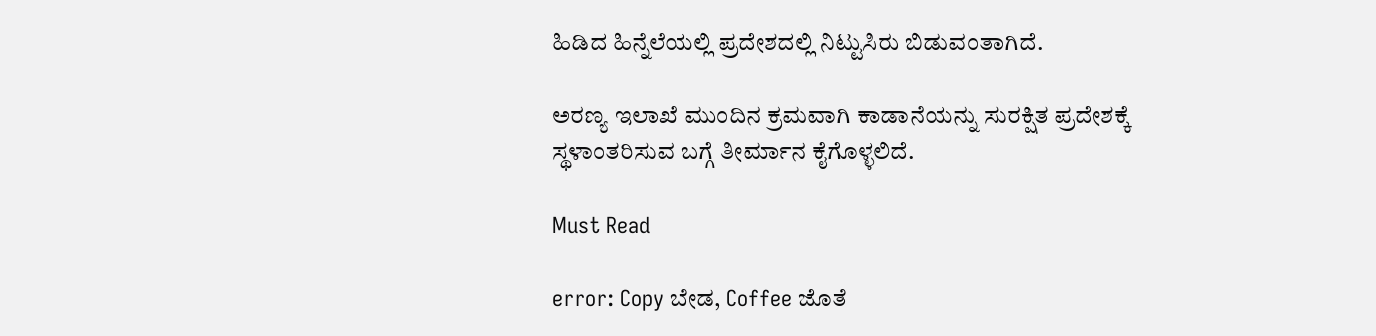ಹಿಡಿದ ಹಿನ್ನೆಲೆಯಲ್ಲಿ ಪ್ರದೇಶದಲ್ಲಿ ನಿಟ್ಟುಸಿರು ಬಿಡುವಂತಾಗಿದೆ.

ಅರಣ್ಯ ಇಲಾಖೆ ಮುಂದಿನ ಕ್ರಮವಾಗಿ ಕಾಡಾನೆಯನ್ನು ಸುರಕ್ಷಿತ ಪ್ರದೇಶಕ್ಕೆ ಸ್ಥಳಾಂತರಿಸುವ ಬಗ್ಗೆ ತೀರ್ಮಾನ ಕೈಗೊಳ್ಳಲಿದೆ.

Must Read

error: Copy ಬೇಡ, Coffee ಜೊತೆ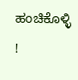ಹಂಚಿಕೊಳ್ಳಿ !